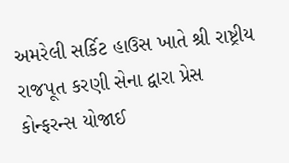અમરેલી સર્કિટ હાઉસ ખાતે શ્રી રાષ્ટ્રીય રાજપૂત કરણી સેના દ્વારા પ્રેસ કોન્ફરન્સ યોજાઈ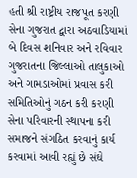હતી શ્રી રાષ્ટ્રીય રાજપૂત કરણી સેના ગુજરાત દ્વારા અઠવાડિયામાં બે દિવસ શનિવાર અને રવિવાર ગુજરાતના જિલ્લાઓ તાલુકાઓ અને ગામડાઓમાં પ્રવાસ કરી સમિતિઓનું ગઠન કરી કરણી સેના પરિવારની સ્થાપના કરી સમાજને સંગઠિત કરવાનું કાર્ય કરવામાં આવી રહ્યું છે સંઘે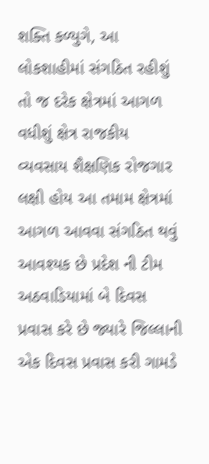શક્તિ કળ્યુગે, આ લોકશાહીમાં સંગઠિત રહીશું તો જ દરેક ક્ષેત્રમાં આગળ વધીશું ક્ષેત્ર રાજકીય વ્યવસાય શૈક્ષણિક રોજગાર લક્ષી હોય આ તમામ ક્ષેત્રમાં આગળ આવવા સંગઠિત થવું આવશ્યક છે પ્રદેશ ની ટીમ અઠવાડિયામાં બે દિવસ પ્રવાસ કરે છે જ્યારે જિલ્લાની એક દિવસ પ્રવાસ કરી ગામડે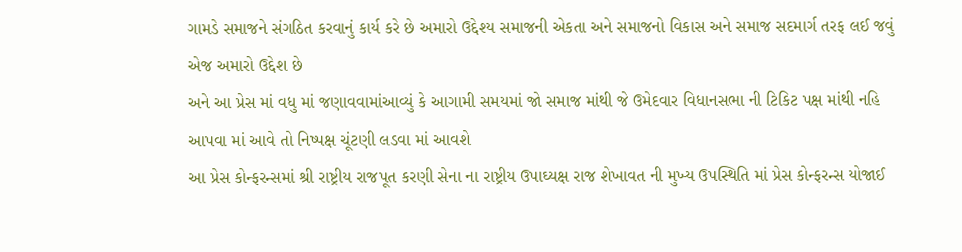ગામડે સમાજને સંગઠિત કરવાનું કાર્ય કરે છે અમારો ઉદ્દેશ્ય સમાજની એકતા અને સમાજનો વિકાસ અને સમાજ સદમાર્ગ તરફ લઈ જવું એજ અમારો ઉદ્દેશ છે
અને આ પ્રેસ માં વધુ માં જણાવવામાંઆવ્યું કે આગામી સમયમાં જો સમાજ માંથી જે ઉમેદવાર વિધાનસભા ની ટિકિટ પક્ષ માંથી નહિ આપવા માં આવે તો નિષ્પક્ષ ચૂંટણી લડવા માં આવશે
આ પ્રેસ કોન્ફરન્સમાં શ્રી રાષ્ટ્રીય રાજપૂત કરણી સેના ના રાષ્ટ્રીય ઉપાઘ્યક્ષ રાજ શેખાવત ની મુખ્ય ઉપસ્થિતિ માં પ્રેસ કોન્ફરન્સ યોજાઈ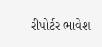રીપોર્ટર ભાવેશ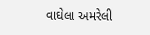વાઘેલા અમરેલી